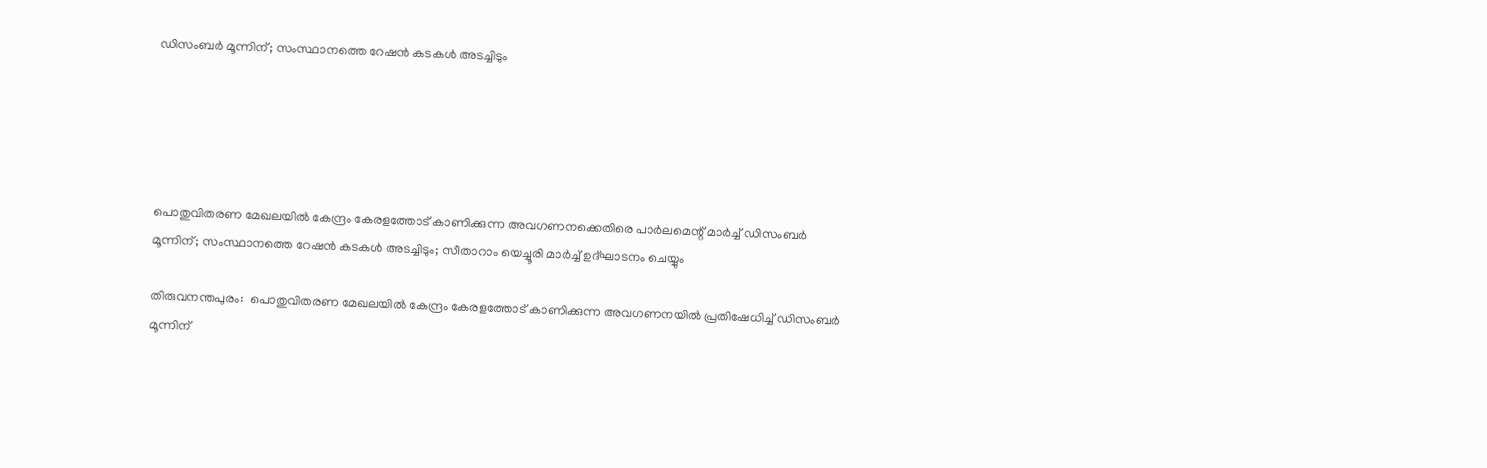ഡിസംബര്‍ മൂന്നിന്; സംസ്ഥാനത്തെ റേഷന്‍ കടകള്‍ അടച്ചിടും





പൊതുവിതരണ മേഖലയില്‍ കേന്ദ്രം കേരളത്തോട് കാണിക്കുന്ന അവഗണനക്കെതിരെ പാര്‍ലമെന്റ് മാര്‍ച്ച്‌ ഡിസംബര്‍ മൂന്നിന്; സംസ്ഥാനത്തെ റേഷന്‍ കടകള്‍ അടച്ചിടും; സീതാറാം യെച്ചൂരി മാര്‍ച്ച്‌ ഉദ്ഘാടനം ചെയ്യും

തിരുവനന്തപുരം:  പൊതുവിതരണ മേഖലയില്‍ കേന്ദ്രം കേരളത്തോട് കാണിക്കുന്ന അവഗണനയില്‍ പ്രതിഷേധിച്ച്‌ ഡിസംബര്‍ മൂന്നിന്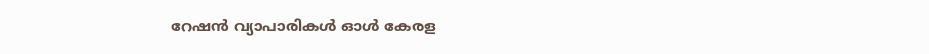റേഷന്‍ വ്യാപാരികള്‍ ഓള്‍ കേരള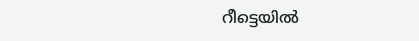റീട്ടെയില്‍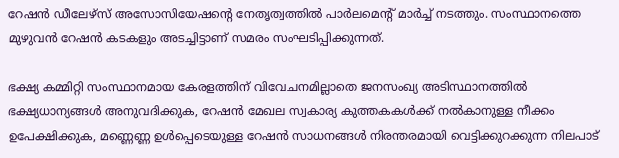റേഷന്‍ ഡീലേഴ്‌സ് അസോസിയേഷന്റെ നേതൃത്വത്തില്‍ പാര്‍ലമെന്റ് മാര്‍ച്ച്‌ നടത്തും. സംസ്ഥാനത്തെ മുഴുവന്‍ റേഷന്‍ കടകളും അടച്ചിട്ടാണ് സമരം സംഘടിപ്പിക്കുന്നത്.

ഭക്ഷ്യ കമ്മിറ്റി സംസ്ഥാനമായ കേരളത്തിന് വിവേചനമില്ലാതെ ജനസംഖ്യ അടിസ്ഥാനത്തില്‍ ഭക്ഷ്യധാന്യങ്ങള്‍ അനുവദിക്കുക, റേഷന്‍ മേഖല സ്വകാര്യ കുത്തകകള്‍ക്ക് നല്‍കാനുള്ള നീക്കം ഉപേക്ഷിക്കുക, മണ്ണെണ്ണ ഉള്‍പ്പെടെയുള്ള റേഷന്‍ സാധനങ്ങള്‍ നിരന്തരമായി വെട്ടിക്കുറക്കുന്ന നിലപാട്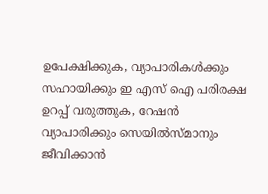ഉപേക്ഷിക്കുക, വ്യാപാരികള്‍ക്കും സഹായിക്കും ഇ എസ് ഐ പരിരക്ഷ ഉറപ്പ് വരുത്തുക, റേഷന്‍ വ്യാപാരിക്കും സെയില്‍സ്മാനും ജീവിക്കാന്‍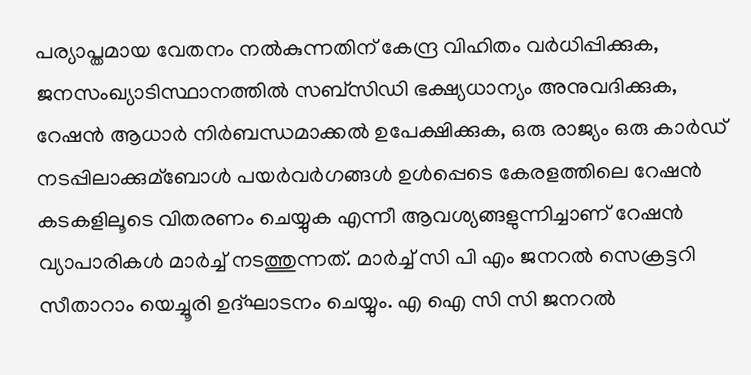പര്യാപ്തമായ വേതനം നല്‍കുന്നതിന് കേന്ദ്ര വിഹിതം വര്‍ധിപ്പിക്കുക, ജനസംഖ്യാടിസ്ഥാനത്തില്‍ സബ്‌സിഡി ഭക്ഷ്യധാന്യം അനുവദിക്കുക, റേഷന്‍ ആധാര്‍ നിര്‍ബന്ധമാക്കല്‍ ഉപേക്ഷിക്കുക, ഒരു രാജ്യം ഒരു കാര്‍ഡ് നടപ്പിലാക്കുമ്ബോള്‍ പയര്‍വര്‍ഗങ്ങള്‍ ഉള്‍പ്പെടെ കേരളത്തിലെ റേഷന്‍ കടകളിലൂടെ വിതരണം ചെയ്യുക എന്നീ ആവശ്യങ്ങളുന്നിച്ചാണ് റേഷന്‍ വ്യാപാരികള്‍ മാര്‍ച്ച്‌ നടത്തുന്നത്. മാര്‍ച്ച്‌ സി പി എം ജനറല്‍ സെക്രട്ടറി സീതാറാം യെച്ചൂരി ഉദ്ഘാടനം ചെയ്യും. എ ഐ സി സി ജനറല്‍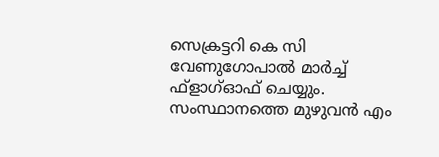സെക്രട്ടറി കെ സി വേണുഗോപാല്‍ മാര്‍ച്ച്‌ ഫ്‌ളാഗ്‌ഓഫ് ചെയ്യും. സംസ്ഥാനത്തെ മുഴുവന്‍ എം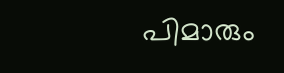പിമാരും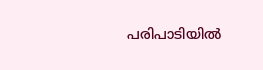പരിപാടിയില്‍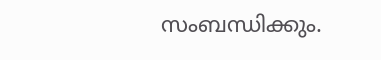സംബന്ധിക്കും.